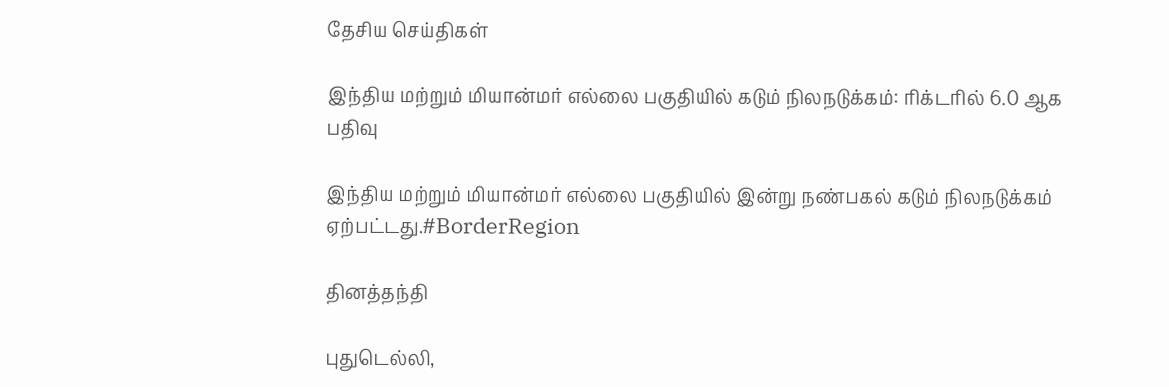தேசிய செய்திகள்

இந்திய மற்றும் மியான்மர் எல்லை பகுதியில் கடும் நிலநடுக்கம்: ரிக்டரில் 6.0 ஆக பதிவு

இந்திய மற்றும் மியான்மர் எல்லை பகுதியில் இன்று நண்பகல் கடும் நிலநடுக்கம் ஏற்பட்டது.#BorderRegion

தினத்தந்தி

புதுடெல்லி,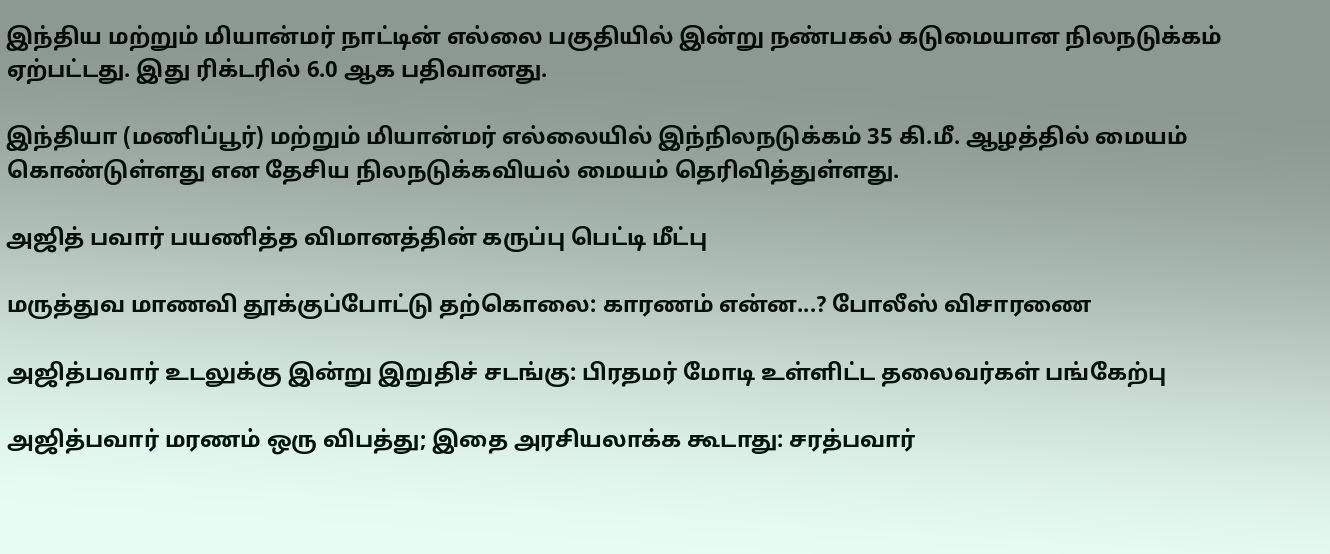இந்திய மற்றும் மியான்மர் நாட்டின் எல்லை பகுதியில் இன்று நண்பகல் கடுமையான நிலநடுக்கம் ஏற்பட்டது. இது ரிக்டரில் 6.0 ஆக பதிவானது.

இந்தியா (மணிப்பூர்) மற்றும் மியான்மர் எல்லையில் இந்நிலநடுக்கம் 35 கி.மீ. ஆழத்தில் மையம் கொண்டுள்ளது என தேசிய நிலநடுக்கவியல் மையம் தெரிவித்துள்ளது.

அஜித் பவார் பயணித்த விமானத்தின் கருப்பு பெட்டி மீட்பு

மருத்துவ மாணவி தூக்குப்போட்டு தற்கொலை: காரணம் என்ன...? போலீஸ் விசாரணை

அஜித்பவார் உடலுக்கு இன்று இறுதிச் சடங்கு: பிரதமர் மோடி உள்ளிட்ட தலைவர்கள் பங்கேற்பு

அஜித்பவார் மரணம் ஒரு விபத்து; இதை அரசியலாக்க கூடாது: சரத்பவார்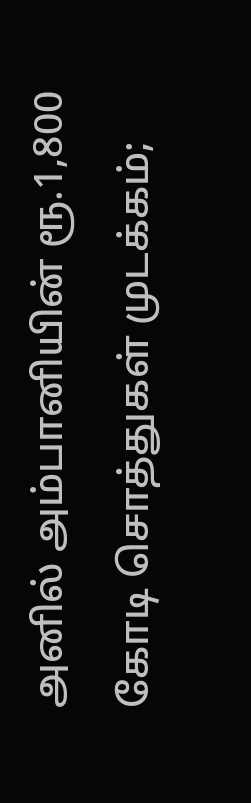அனில் அம்பானியின் ரூ.1,800 கோடி சொத்துகள் முடக்கம்;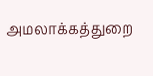அமலாக்கத்துறை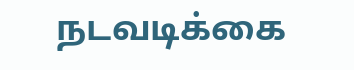நடவடிக்கை